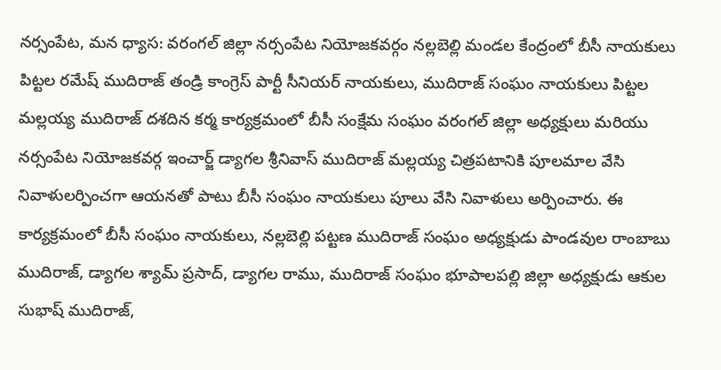నర్సంపేట, మన ధ్యాస: వరంగల్ జిల్లా నర్సంపేట నియోజకవర్గం నల్లబెల్లి మండల కేంద్రంలో బీసీ నాయకులు పిట్టల రమేష్ ముదిరాజ్ తండ్రి కాంగ్రెస్ పార్టీ సీనియర్ నాయకులు, ముదిరాజ్ సంఘం నాయకులు పిట్టల మల్లయ్య ముదిరాజ్ దశదిన కర్మ కార్యక్రమంలో బీసీ సంక్షేమ సంఘం వరంగల్ జిల్లా అధ్యక్షులు మరియు నర్సంపేట నియోజకవర్గ ఇంచార్జ్ డ్యాగల శ్రీనివాస్ ముదిరాజ్ మల్లయ్య చిత్రపటానికి పూలమాల వేసి నివాళులర్పించగా ఆయనతో పాటు బీసీ సంఘం నాయకులు పూలు వేసి నివాళులు అర్పించారు. ఈ కార్యక్రమంలో బీసీ సంఘం నాయకులు, నల్లబెల్లి పట్టణ ముదిరాజ్ సంఘం అధ్యక్షుడు పాండవుల రాంబాబు ముదిరాజ్, డ్యాగల శ్యామ్ ప్రసాద్, డ్యాగల రాము, ముదిరాజ్ సంఘం భూపాలపల్లి జిల్లా అధ్యక్షుడు ఆకుల సుభాష్ ముదిరాజ్,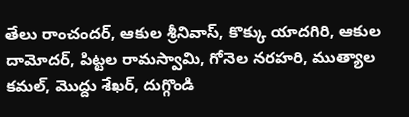తేలు రాంచందర్, ఆకుల శ్రీనివాస్, కొక్కు యాదగిరి, ఆకుల దామోదర్, పిట్టల రామస్వామి, గోనెల నరహరి, ముత్యాల కమల్, మొద్దు శేఖర్, దుగ్గొండి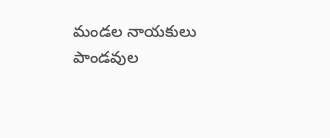మండల నాయకులు పాండవుల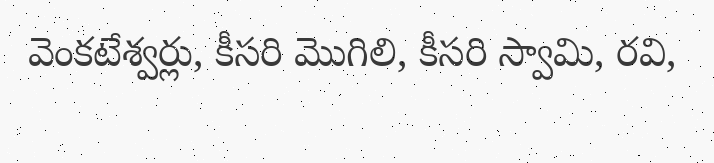వెంకటేశ్వర్లు, కీసరి మొగిలి, కీసరి స్వామి, రవి,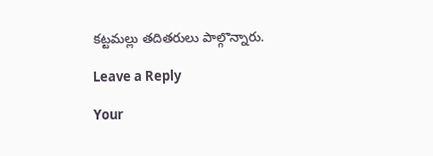కట్టమల్లు తదితరులు పాల్గొన్నారు.

Leave a Reply

Your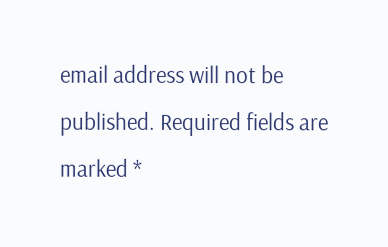email address will not be published. Required fields are marked *